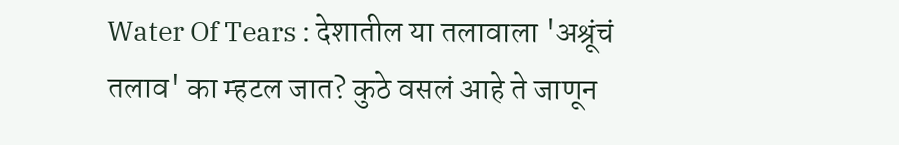Water Of Tears : देशातील या तलावाला 'अश्रूंचं तलाव' का म्हटल जात? कुठे वसलं आहे ते जाणून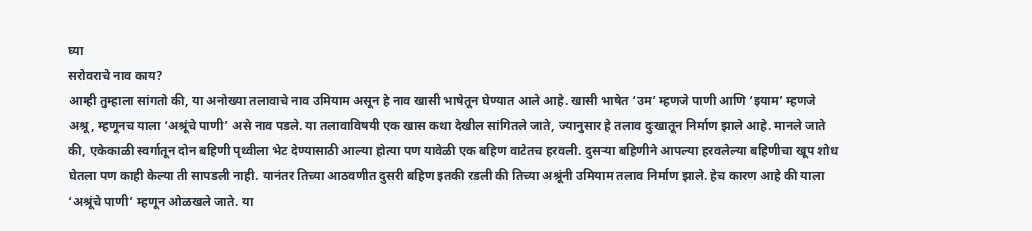घ्या
सरोवराचे नाव काय?
आम्ही तुम्हाला सांगतो की, या अनोख्या तलावाचे नाव उमियाम असून हे नाव खासी भाषेतून घेण्यात आले आहे. खासी भाषेत ‘उम’ म्हणजे पाणी आणि ‘इयाम’ म्हणजे अश्रू, म्हणूनच याला ‘अश्रूंचे पाणी’ असे नाव पडले. या तलावाविषयी एक खास कथा देखील सांगितले जाते, ज्यानुसार हे तलाव दुःखातून निर्माण झाले आहे. मानले जाते की, एकेकाळी स्वर्गातून दोन बहिणी पृथ्वीला भेट देण्यासाठी आल्या होत्या पण यावेळी एक बहिण वाटेतच हरवली. दुसऱ्या बहिणीने आपल्या हरवलेल्या बहिणीचा खूप शोध घेतला पण काही केल्या ती सापडली नाही. यानंतर तिच्या आठवणीत दुसरी बहिण इतकी रडली की तिच्या अश्रूंनी उमियाम तलाव निर्माण झाले. हेच कारण आहे की याला ‘अश्रूंचे पाणी’ म्हणून ओळखले जाते. या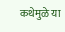कथेमुळे या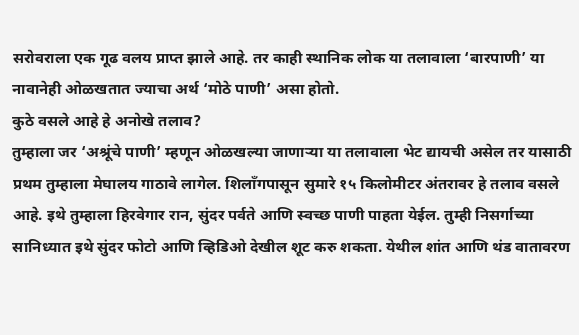सरोवराला एक गूढ वलय प्राप्त झाले आहे. तर काही स्थानिक लोक या तलावाला ‘बारपाणी’ या नावानेही ओळखतात ज्याचा अर्थ ‘मोठे पाणी’ असा होतो.
कुठे वसले आहे हे अनोखे तलाव?
तुम्हाला जर ‘अश्रूंचे पाणी’ म्हणून ओळखल्या जाणाऱ्या या तलावाला भेट द्यायची असेल तर यासाठी प्रथम तुम्हाला मेघालय गाठावे लागेल. शिलाँगपासून सुमारे १५ किलोमीटर अंतरावर हे तलाव वसले आहे. इथे तुम्हाला हिरवेगार रान, सुंदर पर्वते आणि स्वच्छ पाणी पाहता येईल. तुम्ही निसर्गाच्या सानिध्यात इथे सुंदर फोटो आणि व्हिडिओ देखील शूट करु शकता. येथील शांत आणि थंड वातावरण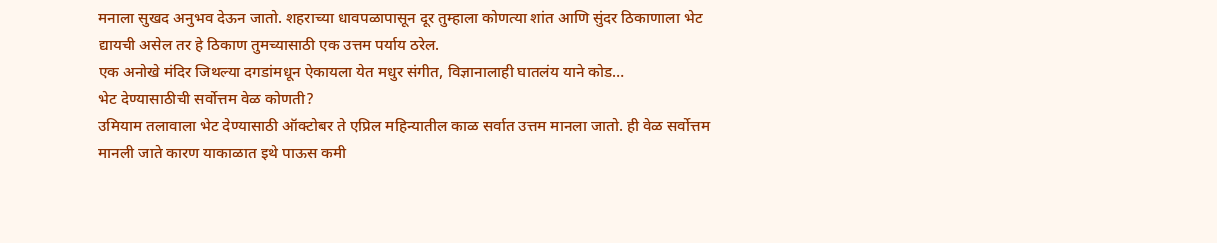मनाला सुखद अनुभव देऊन जातो. शहराच्या धावपळापासून दूर तुम्हाला कोणत्या शांत आणि सुंदर ठिकाणाला भेट द्यायची असेल तर हे ठिकाण तुमच्यासाठी एक उत्तम पर्याय ठरेल.
एक अनोखे मंदिर जिथल्या दगडांमधून ऐकायला येत मधुर संगीत, विज्ञानालाही घातलंय याने कोड…
भेट देण्यासाठीची सर्वोत्तम वेळ कोणती?
उमियाम तलावाला भेट देण्यासाठी ऑक्टोबर ते एप्रिल महिन्यातील काळ सर्वात उत्तम मानला जातो. ही वेळ सर्वोत्तम मानली जाते कारण याकाळात इथे पाऊस कमी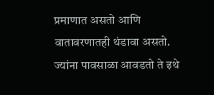प्रमाणात असतो आणि वातावरणातही थंडावा असतो. ज्यांना पावसाळा आवडतो ते इथे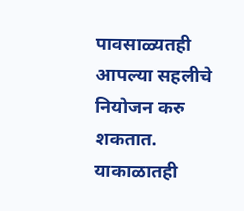पावसाळ्यतही आपल्या सहलीचे नियोजन करु शकतात. याकाळातही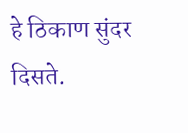हे ठिकाण सुंदर दिसते.